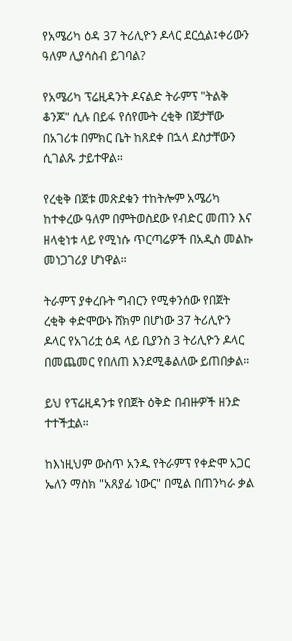የአሜሪካ ዕዳ 37 ትሪሊዮን ዶላር ደርሷል፤ቀሪውን ዓለም ሊያሳስብ ይገባል?

የአሜሪካ ፕሬዚዳንት ዶናልድ ትራምፕ "ትልቅ ቆንጆ" ሲሉ በይፋ የሰየሙት ረቂቅ በጀታቸው በአገሪቱ በምክር ቤት ከጸደቀ በኋላ ደስታቸውን ሲገልጹ ታይተዋል።

የረቂቅ በጀቱ መጽደቁን ተከትሎም አሜሪካ ከተቀረው ዓለም በምትወስደው የብድር መጠን እና ዘላቂነቱ ላይ የሚነሱ ጥርጣሬዎች በአዲስ መልኩ መነጋገሪያ ሆነዋል።

ትራምፕ ያቀረቡት ግብርን የሚቀንሰው የበጀት ረቂቅ ቀድሞውኑ ሸክም በሆነው 37 ትሪሊዮን ዶላር የአገሪቷ ዕዳ ላይ ቢያንስ 3 ትሪሊዮን ዶላር በመጨመር የበለጠ እንደሚቆልለው ይጠበቃል።

ይህ የፕሬዚዳንቱ የበጀት ዕቅድ በብዙዎች ዘንድ ተተችቷል።

ከእነዚህም ውስጥ አንዱ የትራምፕ የቀድሞ አጋር ኤለን ማስክ "አጸያፊ ነውር" በሚል በጠንካራ ቃል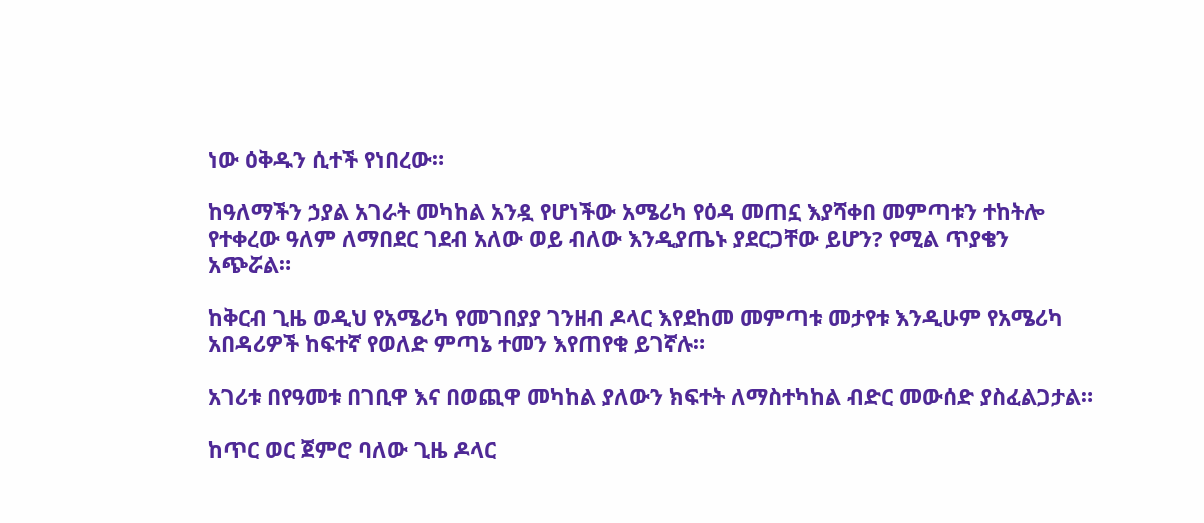ነው ዕቅዱን ሲተች የነበረው።

ከዓለማችን ኃያል አገራት መካከል አንዷ የሆነችው አሜሪካ የዕዳ መጠኗ እያሻቀበ መምጣቱን ተከትሎ የተቀረው ዓለም ለማበደር ገደብ አለው ወይ ብለው እንዲያጤኑ ያደርጋቸው ይሆን? የሚል ጥያቄን አጭሯል።

ከቅርብ ጊዜ ወዲህ የአሜሪካ የመገበያያ ገንዘብ ዶላር እየደከመ መምጣቱ መታየቱ እንዲሁም የአሜሪካ አበዳሪዎች ከፍተኛ የወለድ ምጣኔ ተመን እየጠየቁ ይገኛሉ።

አገሪቱ በየዓመቱ በገቢዋ እና በወጪዋ መካከል ያለውን ክፍተት ለማስተካከል ብድር መውሰድ ያስፈልጋታል።

ከጥር ወር ጀምሮ ባለው ጊዜ ዶላር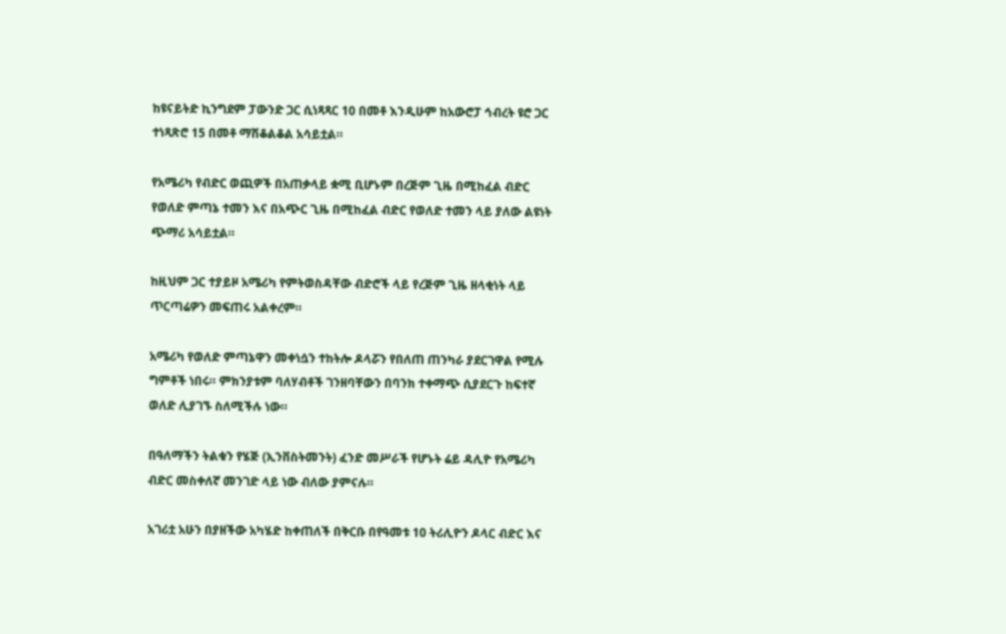ከዩናይትድ ኪንግደም ፓውንድ ጋር ሲነጻጻር 10 በመቶ እንዲሁም ከአውሮፓ ኅብረት ዩሮ ጋር ተነጻጽሮ 15 በመቶ ማሽቆልቆል አሳይቷል።

የአሜሪካ የብድር ወጪዎች በአጠቃላይ ቋሚ ቢሆኑም በረጅም ጊዜ በሚከፈል ብድር የወለድ ምጣኔ ተመን እና በአጭር ጊዜ በሚከፈል ብድር የወለድ ተመን ላይ ያለው ልዩነት ጭማሪ አሳይቷል።

ከዚህም ጋር ተያይዞ አሜሪካ የምትወስዳቸው ብድሮች ላይ የረጅም ጊዜ ዘላቂነት ላይ ጥርጣሬዎን መፍጠሩ አልቀረም።

አሜሪካ የወለድ ምጣኔዋን መቀነሷን ተከትሎ ዶላሯን የበለጠ ጠንካራ ያደርገዋል የሚሉ ግምቶች ነበሩ። ምክንያቱም ባለሃብቶች ገንዘባቸውን በባንክ ተቀማጭ ሲያደርጉ ከፍተኛ ወለድ ሊያገኙ ስለሚችሉ ነው።

በዓለማችን ትልቁን የሄጅ (ኢንቨስትመንት) ፈንድ መሥራች የሆኑት ሬይ ዳሊዮ የአሜሪካ ብድር መስቀለኛ መንገድ ላይ ነው ብለው ያምናሉ።

አገሪቷ አሁን በያዘችው አካሄድ ከቀጠለች በቅርቡ በየዓመቱ 10 ትሪሊዮን ዶላር ብድር እና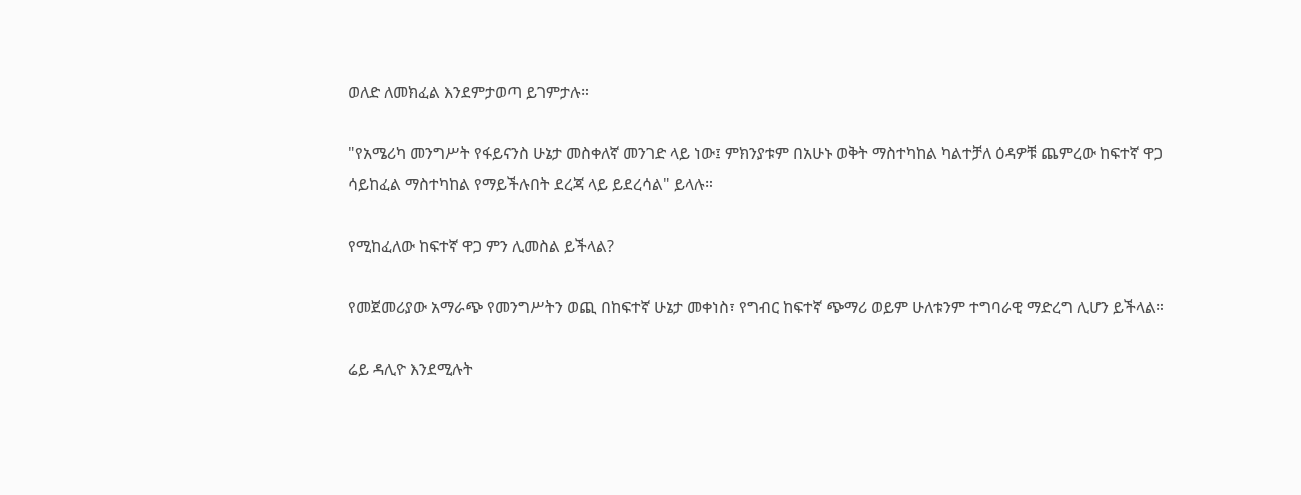ወለድ ለመክፈል እንደምታወጣ ይገምታሉ።

"የአሜሪካ መንግሥት የፋይናንስ ሁኔታ መስቀለኛ መንገድ ላይ ነው፤ ምክንያቱም በአሁኑ ወቅት ማስተካከል ካልተቻለ ዕዳዎቹ ጨምረው ከፍተኛ ዋጋ ሳይከፈል ማስተካከል የማይችሉበት ደረጃ ላይ ይደረሳል" ይላሉ።

የሚከፈለው ከፍተኛ ዋጋ ምን ሊመስል ይችላል?

የመጀመሪያው አማራጭ የመንግሥትን ወጪ በከፍተኛ ሁኔታ መቀነስ፣ የግብር ከፍተኛ ጭማሪ ወይም ሁለቱንም ተግባራዊ ማድረግ ሊሆን ይችላል።

ሬይ ዳሊዮ እንደሚሉት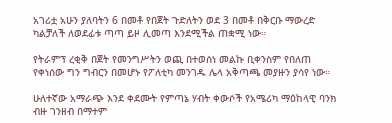አገሪቷ አሁን ያለባትን 6 በመቶ የበጀት ጉድለትን ወደ 3 በመቶ በቅርቡ ማውረድ ካልቻለች ለወደፊቱ ጣጣ ይዞ ሊመጣ እንደሚችል ጠቋሚ ነው።

የትራምፕ ረቂቅ በጀት የመንግሥትን ወጪ በተወሰነ መልኩ ቢቀንስም የበለጠ የቀነሰው ግን ግብርን በመሆኑ የፖለቲካ መንገዱ ሌላ አቅጣጫ መያዙን ያሳየ ነው።

ሁለተኛው አማራጭ እንደ ቀደሙት የምጣኔ ሃብት ቀውሶች የአሜሪካ ማዕከላዊ ባንክ ብዙ ገንዘብ በማተም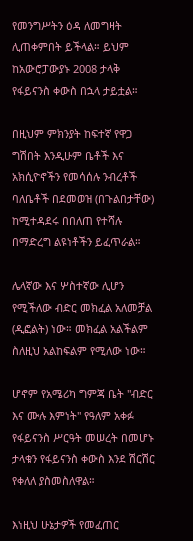የመንግሥትን ዕዳ ለመግዛት ሊጠቀምበት ይችላል። ይህም ከአውሮፓውያኑ 2008 ታላቅ የፋይናንስ ቀውስ በኋላ ታይቷል።

በዚህም ምክንያት ከፍተኛ የዋጋ ግሽበት እንዲሁም ቤቶች እና አክሲዮኖችን የመሳሰሉ ንብረቶች ባለቤቶች በደመወዝ (በጉልበታቸው) ከሚተዳደሩ በበለጠ የተሻሉ በማድረግ ልዩነቶችን ይፈጥራል።

ሌላኛው እና ሦስተኛው ሊሆን የሚችለው ብድር መክፈል አለመቻል (ዲፎልት) ነው። መክፈል አልችልም ስለዚህ አልከፍልም የሚለው ነው።

ሆኖም የአሜሪካ ግምጃ ቤት "ብድር እና ሙሉ እምነት" የዓለም አቀፉ የፋይናንስ ሥርዓት መሠረት በመሆኑ ታላቁን የፋይናንስ ቀውስ እንደ ሽርሽር የቀለለ ያስመስለዋል።

እነዚህ ሁኔታዎች የመፈጠር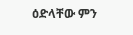ዕድላቸው ምን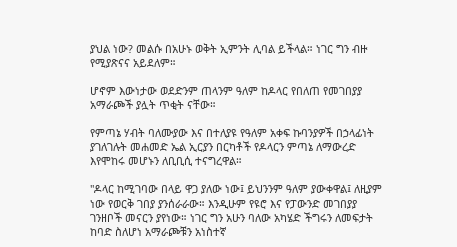ያህል ነው? መልሱ በአሁኑ ወቅት ኢምንት ሊባል ይችላል። ነገር ግን ብዙ የሚያጽናና አይደለም።

ሆኖም እውነታው ወደድንም ጠላንም ዓለም ከዶላር የበለጠ የመገበያያ አማራጮች ያሏት ጥቂት ናቸው።

የምጣኔ ሃብት ባለሙያው እና በተለያዩ የዓለም አቀፍ ኩባንያዎች በኃላፊነት ያገለገሉት መሐመድ ኤል ኢርያን በርካቶች የዶላርን ምጣኔ ለማውረድ እየሞከሩ መሆኑን ለቢቢሲ ተናግረዋል።

"ዶላር ከሚገባው በላይ ዋጋ ያለው ነው፤ ይህንንም ዓለም ያውቀዋል፤ ለዚያም ነው የወርቅ ገበያ ያንሰራራው። እንዲሁም የዩሮ እና የፓውንድ መገበያያ ገንዘቦች መናርን ያየነው። ነገር ግን አሁን ባለው አካሄድ ችግሩን ለመፍታት ከባድ ስለሆነ አማራጮቹን አነስተኛ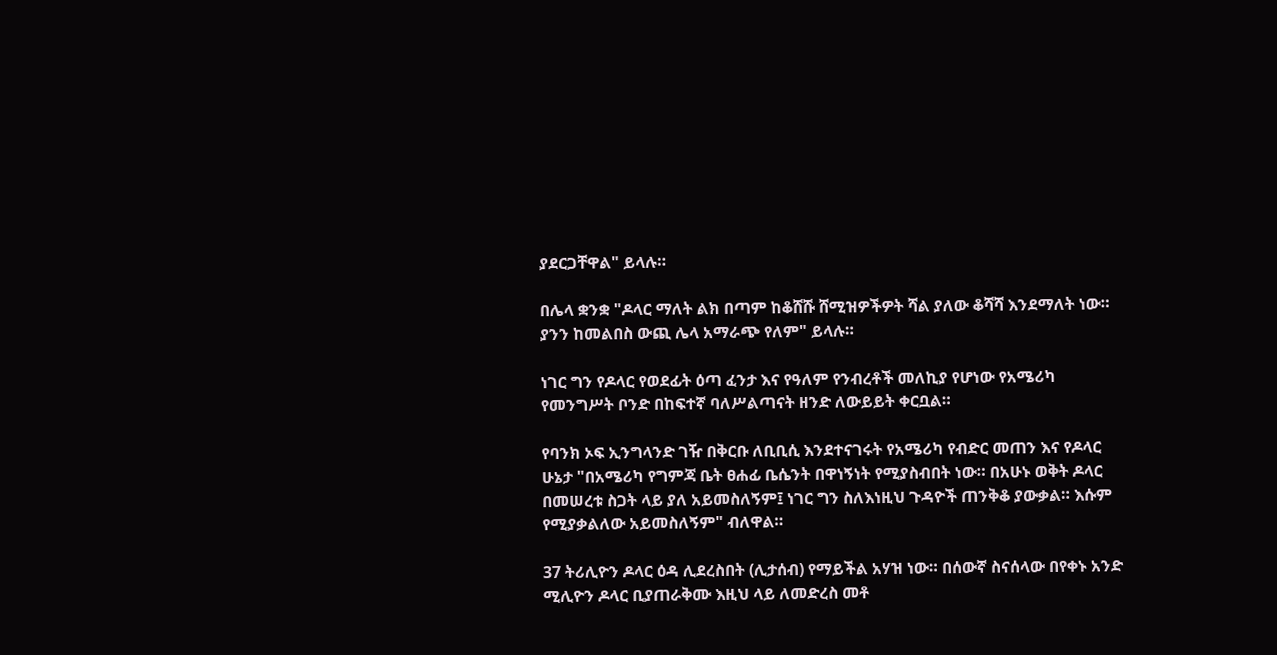ያደርጋቸዋል" ይላሉ።

በሌላ ቋንቋ "ዶላር ማለት ልክ በጣም ከቆሸሹ ሸሚዝዎችዎት ሻል ያለው ቆሻሻ እንደማለት ነው። ያንን ከመልበስ ውጪ ሌላ አማራጭ የለም" ይላሉ።

ነገር ግን የዶላር የወደፊት ዕጣ ፈንታ እና የዓለም የንብረቶች መለኪያ የሆነው የአሜሪካ የመንግሥት ቦንድ በከፍተኛ ባለሥልጣናት ዘንድ ለውይይት ቀርቧል።

የባንክ ኦፍ ኢንግላንድ ገዥ በቅርቡ ለቢቢሲ እንደተናገሩት የአሜሪካ የብድር መጠን እና የዶላር ሁኔታ "በአሜሪካ የግምጃ ቤት ፀሐፊ ቤሴንት በዋነኝነት የሚያስብበት ነው። በአሁኑ ወቅት ዶላር በመሠረቱ ስጋት ላይ ያለ አይመስለኝም፤ ነገር ግን ስለእነዚህ ጉዳዮች ጠንቅቆ ያውቃል። እሱም የሚያቃልለው አይመስለኝም" ብለዋል።

37 ትሪሊዮን ዶላር ዕዳ ሊደረስበት (ሊታሰብ) የማይችል አሃዝ ነው። በሰውኛ ስናሰላው በየቀኑ አንድ ሚሊዮን ዶላር ቢያጠራቅሙ እዚህ ላይ ለመድረስ መቶ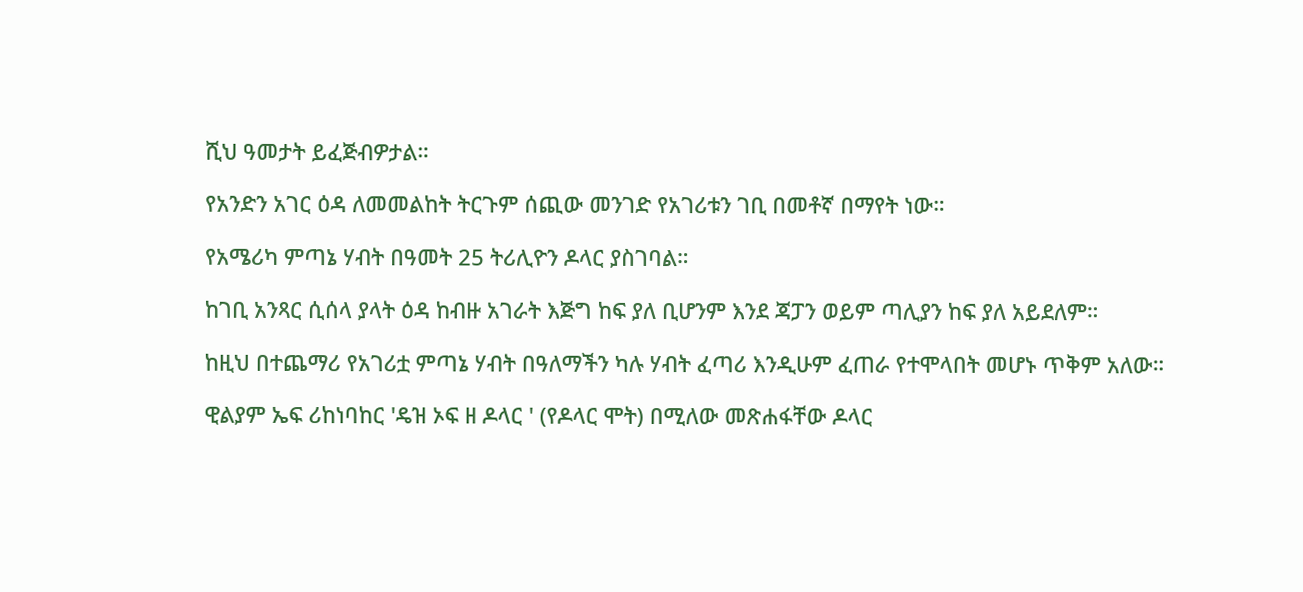ሺህ ዓመታት ይፈጅብዎታል።

የአንድን አገር ዕዳ ለመመልከት ትርጉም ሰጪው መንገድ የአገሪቱን ገቢ በመቶኛ በማየት ነው።

የአሜሪካ ምጣኔ ሃብት በዓመት 25 ትሪሊዮን ዶላር ያስገባል።

ከገቢ አንጻር ሲሰላ ያላት ዕዳ ከብዙ አገራት እጅግ ከፍ ያለ ቢሆንም እንደ ጃፓን ወይም ጣሊያን ከፍ ያለ አይደለም።

ከዚህ በተጨማሪ የአገሪቷ ምጣኔ ሃብት በዓለማችን ካሉ ሃብት ፈጣሪ እንዲሁም ፈጠራ የተሞላበት መሆኑ ጥቅም አለው።

ዊልያም ኤፍ ሪከነባከር 'ዴዝ ኦፍ ዘ ዶላር ' (የዶላር ሞት) በሚለው መጽሐፋቸው ዶላር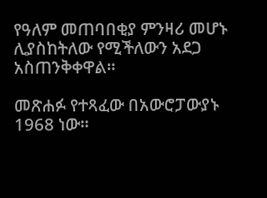የዓለም መጠባበቂያ ምንዛሪ መሆኑ ሊያስከትለው የሚችለውን አደጋ አስጠንቅቀዋል።

መጽሐፉ የተጻፈው በአውሮፓውያኑ 1968 ነው።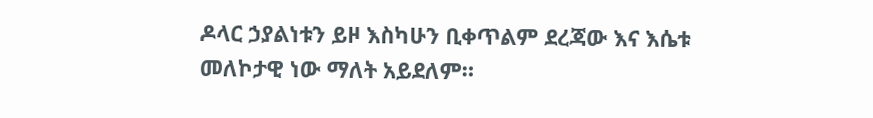ዶላር ኃያልነቱን ይዞ እስካሁን ቢቀጥልም ደረጃው እና እሴቱ መለኮታዊ ነው ማለት አይደለም።